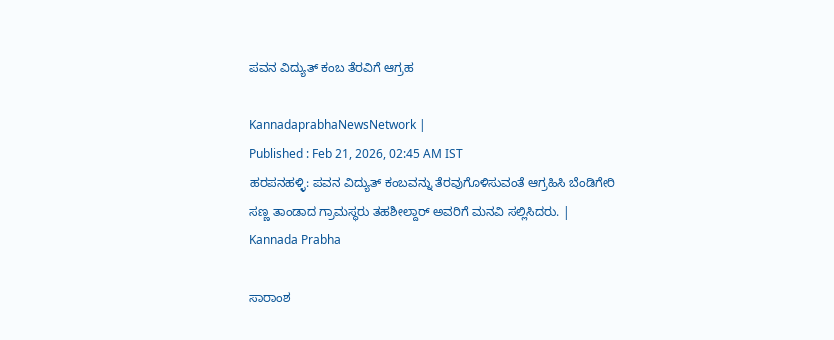ಪವನ ವಿದ್ಯುತ್ ಕಂಬ ತೆರವಿಗೆ ಆಗ್ರಹ

KannadaprabhaNewsNetwork |
Published : Feb 21, 2026, 02:45 AM IST
ಹರಪನಹಳ್ಳಿ: ಪವನ ವಿದ್ಯುತ್ ಕಂಬವನ್ನು ತೆರವುಗೊಳಿಸುವಂತೆ ಆಗ್ರಹಿಸಿ ಬೆಂಡಿಗೇರಿ ಸಣ್ಣ ತಾಂಡಾದ ಗ್ರಾಮಸ್ಥರು ತಹಶೀಲ್ದಾರ್ ಅವರಿಗೆ ಮನವಿ ಸಲ್ಲಿಸಿದರು. | Kannada Prabha

ಸಾರಾಂಶ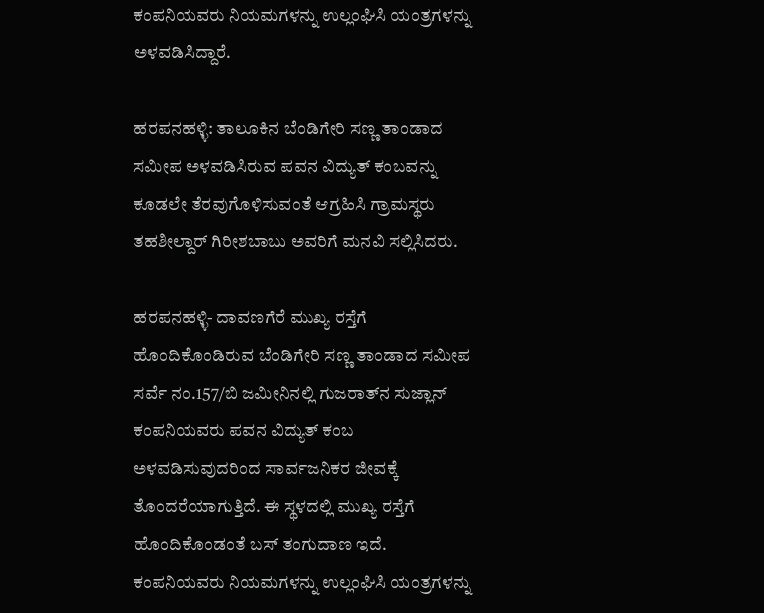ಕಂಪನಿಯವರು ನಿಯಮಗಳನ್ನು ಉಲ್ಲಂಘಿಸಿ ಯಂತ್ರಗಳನ್ನು ಅಳವಡಿಸಿದ್ದಾರೆ.

ಹರಪನಹಳ್ಳಿ: ತಾಲೂಕಿನ ಬೆಂಡಿಗೇರಿ ಸಣ್ಣ ತಾಂಡಾದ ಸಮೀಪ ಅಳವಡಿಸಿರುವ ಪವನ ವಿದ್ಯುತ್ ಕಂಬವನ್ನು ಕೂಡಲೇ ತೆರವುಗೊಳಿಸುವಂತೆ ಆಗ್ರಹಿಸಿ ಗ್ರಾಮಸ್ಥರು ತಹಶೀಲ್ದಾರ್ ಗಿರೀಶಬಾಬು ಅವರಿಗೆ ಮನವಿ ಸಲ್ಲಿಸಿದರು.

ಹರಪನಹಳ್ಳಿ- ದಾವಣಗೆರೆ ಮುಖ್ಯ ರಸ್ತೆಗೆ ಹೊಂದಿಕೊಂಡಿರುವ ಬೆಂಡಿಗೇರಿ ಸಣ್ಣ ತಾಂಡಾದ ಸಮೀಪ ಸರ್ವೆ ನಂ.157/ಬಿ ಜಮೀನಿನಲ್ಲಿ ಗುಜರಾತ್‌ನ ಸುಜ್ಲಾನ್ ಕಂಪನಿಯವರು ಪವನ ವಿದ್ಯುತ್ ಕಂಬ ಅಳವಡಿಸುವುದರಿಂದ ಸಾರ್ವಜನಿಕರ ಜೀವಕ್ಕೆ ತೊಂದರೆಯಾಗುತ್ತಿದೆ. ಈ ಸ್ಥಳದಲ್ಲಿ ಮುಖ್ಯ ರಸ್ತೆಗೆ ಹೊಂದಿಕೊಂಡಂತೆ ಬಸ್ ತಂಗುದಾಣ ಇದೆ. ಕಂಪನಿಯವರು ನಿಯಮಗಳನ್ನು ಉಲ್ಲಂಘಿಸಿ ಯಂತ್ರಗಳನ್ನು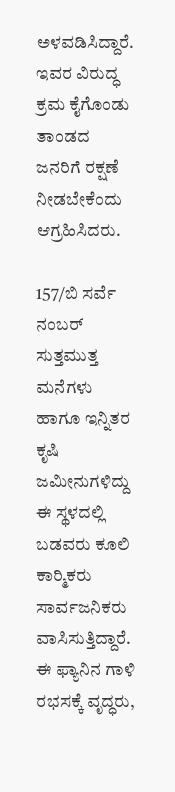ಅಳವಡಿಸಿದ್ದಾರೆ. ಇವರ ವಿರುದ್ಧ ಕ್ರಮ ಕೈಗೊಂಡು ತಾಂಡದ ಜನರಿಗೆ ರಕ್ಷಣೆ ನೀಡಬೇಕೆಂದು ಆಗ್ರಹಿಸಿದರು.

157/ಬಿ ಸರ್ವೆ ನಂಬರ್ ಸುತ್ತಮುತ್ತ ಮನೆಗಳು ಹಾಗೂ ಇನ್ನಿತರ ಕೃಷಿ ಜಮೀನುಗಳಿದ್ದು ಈ ಸ್ಥಳದಲ್ಲಿ ಬಡವರು ಕೂಲಿ ಕಾರ‍್ಮಿಕರು ಸಾರ್ವಜನಿಕರು ವಾಸಿಸುತ್ತಿದ್ದಾರೆ. ಈ ಫ್ಯಾನಿನ ಗಾಳಿ ರಭಸಕ್ಕೆ ವೃದ್ಧರು,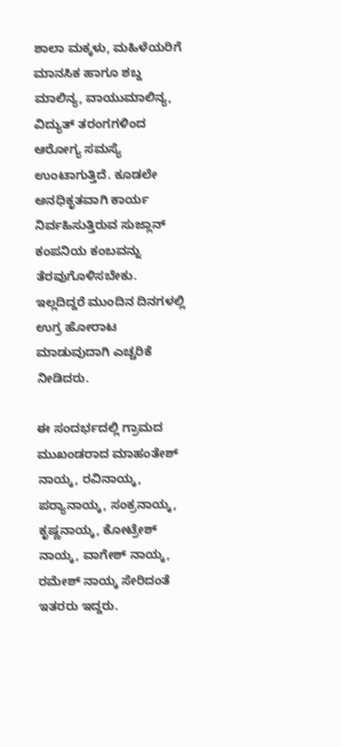ಶಾಲಾ ಮಕ್ಕಳು, ಮಹಿಳೆಯರಿಗೆ ಮಾನಸಿಕ ಹಾಗೂ ಶಬ್ದ ಮಾಲಿನ್ಯ, ವಾಯುಮಾಲಿನ್ಯ, ವಿದ್ಯುತ್ ತರಂಗಗಳಿಂದ ಆರೋಗ್ಯ ಸಮಸ್ಯೆ ಉಂಟಾಗುತ್ತಿದೆ. ಕೂಡಲೇ ಅನಧಿಕೃತವಾಗಿ ಕಾರ್ಯ ನಿರ್ವಹಿಸುತ್ತಿರುವ ಸುಜ್ಲಾನ್ ಕಂಪನಿಯ ಕಂಬವನ್ನು ತೆರವುಗೊಳಿಸಬೇಕು. ಇಲ್ಲದಿದ್ದರೆ ಮುಂದಿನ ದಿನಗಳಲ್ಲಿ ಉಗ್ರ ಹೋರಾಟ ಮಾಡುವುದಾಗಿ ಎಚ್ಚರಿಕೆ ನೀಡಿದರು.

ಈ ಸಂದರ್ಭದಲ್ಲಿ ಗ್ರಾಮದ ಮುಖಂಡರಾದ ಮಾಹಂತೇಶ್ ನಾಯ್ಕ, ರವಿನಾಯ್ಕ, ಪರ‍್ಯಾನಾಯ್ಕ, ಸಂಕ್ರನಾಯ್ಕ, ಕೃಷ್ಣನಾಯ್ಕ, ಕೋಟ್ರೇಶ್ ನಾಯ್ಕ, ವಾಗೇಶ್ ನಾಯ್ಕ, ರಮೇಶ್ ನಾಯ್ಕ ಸೇರಿದಂತೆ ಇತರರು ಇದ್ದರು.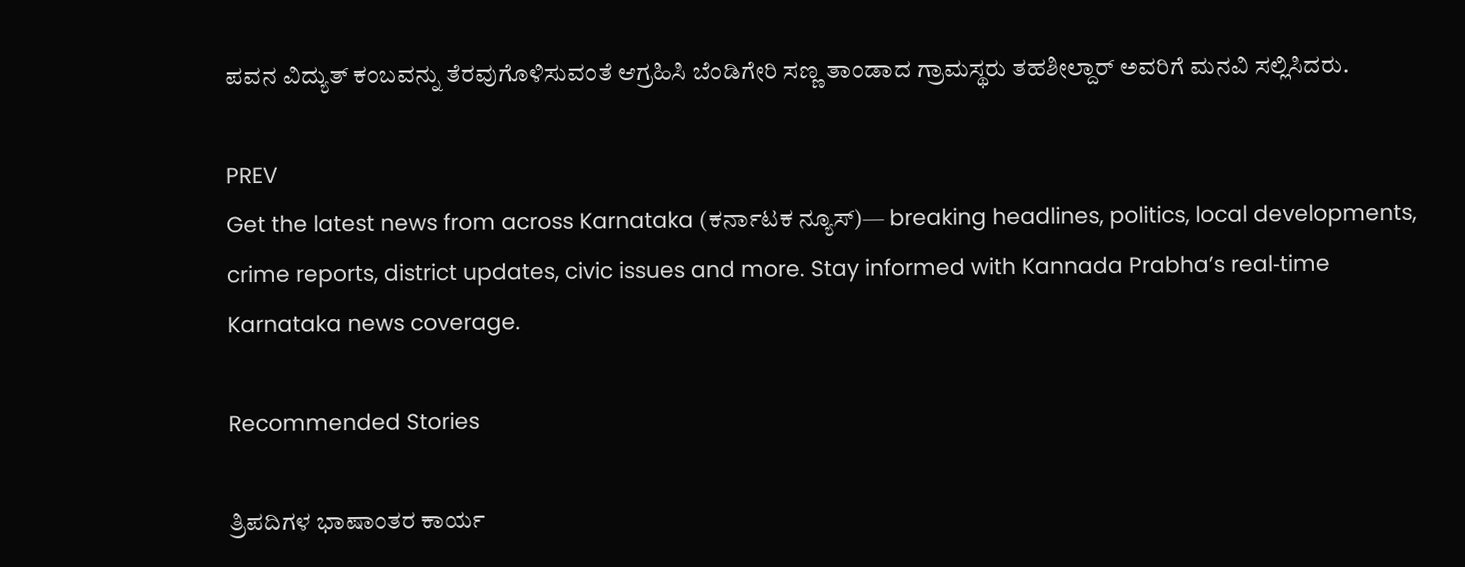ಪವನ ವಿದ್ಯುತ್ ಕಂಬವನ್ನು ತೆರವುಗೊಳಿಸುವಂತೆ ಆಗ್ರಹಿಸಿ ಬೆಂಡಿಗೇರಿ ಸಣ್ಣ ತಾಂಡಾದ ಗ್ರಾಮಸ್ಥರು ತಹಶೀಲ್ದಾರ್ ಅವರಿಗೆ ಮನವಿ ಸಲ್ಲಿಸಿದರು.

PREV
Get the latest news from across Karnataka (ಕರ್ನಾಟಕ ನ್ಯೂಸ್)— breaking headlines, politics, local developments, crime reports, district updates, civic issues and more. Stay informed with Kannada Prabha’s real‑time Karnataka news coverage.

Recommended Stories

ತ್ರಿಪದಿಗಳ ಭಾಷಾಂತರ ಕಾರ್ಯ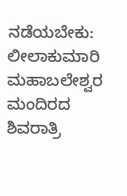ನಡೆಯಬೇಕು: ಲೀಲಾಕುಮಾರಿ
ಮಹಾಬಲೇಶ್ವರ ಮಂದಿರದ ಶಿವರಾತ್ರಿ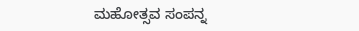ಮಹೋತ್ಸವ ಸಂಪನ್ನ